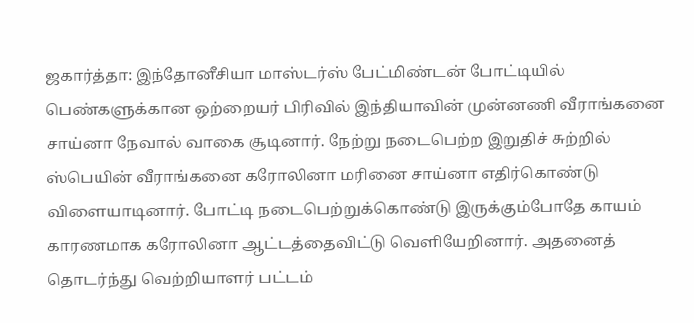ஜகார்த்தா: இந்தோனீசியா மாஸ்டர்ஸ் பேட்மிண்டன் போட்டியில் பெண்களுக்கான ஒற்றையர் பிரிவில் இந்தியாவின் முன்னணி வீராங்கனை சாய்னா நேவால் வாகை சூடினார். நேற்று நடைபெற்ற இறுதிச் சுற்றில் ஸ்பெயின் வீராங்கனை கரோலினா மரினை சாய்னா எதிர்கொண்டு விளையாடினார். போட்டி நடைபெற்றுக்கொண்டு இருக்கும்போதே காயம் காரணமாக கரோலினா ஆட்டத்தைவிட்டு வெளியேறினார். அதனைத் தொடர்ந்து வெற்றியாளர் பட்டம்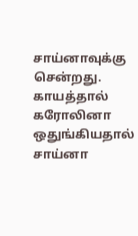சாய்னாவுக்கு சென்றது.
காயத்தால் கரோலினா ஒதுங்கியதால் சாய்னா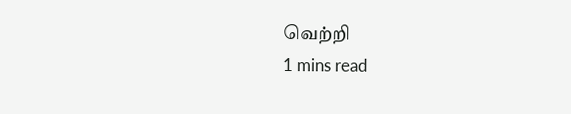வெற்றி
1 mins read